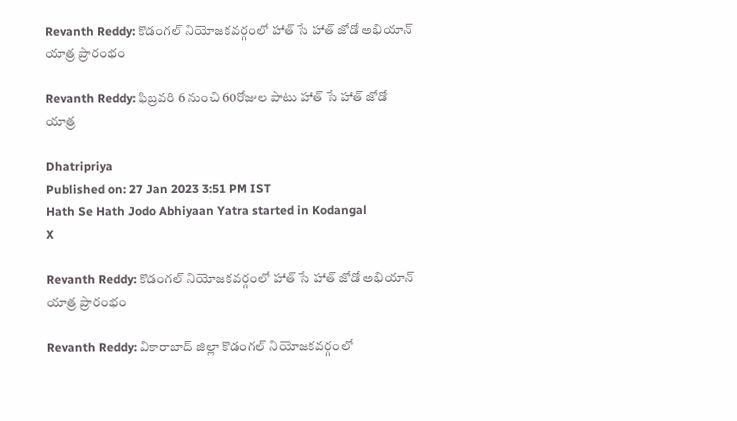Revanth Reddy: కొడంగల్‌ నియోజకవర్గంలో హాత్‌ సే హాత్‌ జోడో అభియాన్‌ యాత్ర ప్రారంభం

Revanth Reddy: ఫిబ్రవరి 6 నుంచి 60రోజుల పాటు హాత్‌ సే హాత్‌ జోడో యాత్ర

Dhatripriya
Published on: 27 Jan 2023 3:51 PM IST
Hath Se Hath Jodo Abhiyaan Yatra started in Kodangal
X

Revanth Reddy: కొడంగల్‌ నియోజకవర్గంలో హాత్‌ సే హాత్‌ జోడో అభియాన్‌ యాత్ర ప్రారంభం

Revanth Reddy: వికారాబాద్‌ జిల్లా కొడంగల్‌ నియోజకవర్గంలో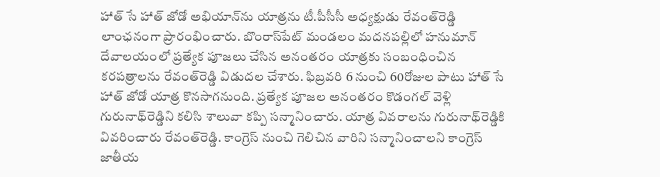హాత్‌ సే హాత్‌ జోడో అభియాన్‌ను యాత్రను టీ.పీసీసీ అధ్య‍క్షుడు రేవంత్‌రెడ్డి లాంఛనంగా ప్రారంభించారు. బొంరాస్‌పేట్‌ మండలం మదనపల్లిలో హనుమాన్‌ దేవాలయంలో ప్రత్యేక పూజలు చేసిన అనంతరం యాత్రకు సంబంధించిన కరపత్రాలను రేవంత్‌రెడ్డి విడుదల చేశారు. ఫిబ్రవరి 6 నుంచి 60రోజుల పాటు హాత్‌ సే హాత్‌ జోడో యాత్ర కొనసాగనుంది. ప్రత్యేక పూజల అనంతరం కొడంగల్‌ వెళ్లి గురునాథ్‌రెడ్డిని కలిసి శాలువా కప్పి సన్మానించారు. యాత్ర వివరాలను గురునాథ్‌రెడ్డికి వివరించారు రేవంత్‌రెడ్డి. కాంగ్రెస్‌ నుంచి గెలిచిన వారిని సన్మానించాలని కాంగ్రెస్‌ జాతీయ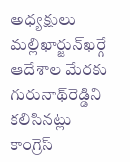అధ్యక్షులు మల్లిఖార్జున్‌ఖర్గే ఆదేశాల మేరకు గురునాథ్‌రెడ్డిని కలిసినట్లు కాంగ్రెస్‌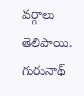వర్గాలు తెలిపాయి. గురునాథ్‌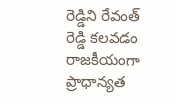రెడ్డిని రేవంత్‌ రెడ్డి కలవడం రాజకీయంగా ప్రాధాన్యత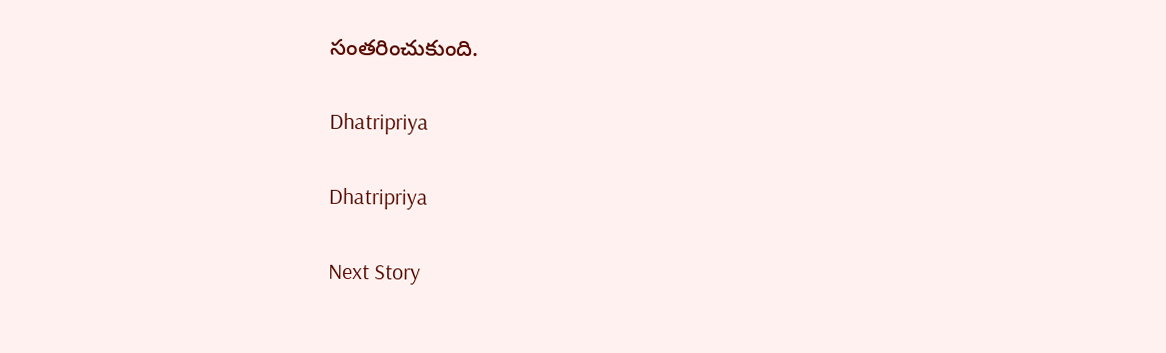సంతరించుకుంది.

Dhatripriya

Dhatripriya

Next Story